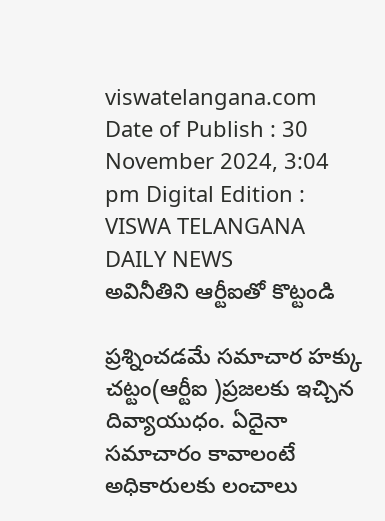viswatelangana.com
Date of Publish : 30 November 2024, 3:04 pm Digital Edition : VISWA TELANGANA DAILY NEWS
అవినీతిని ఆర్టీఐతో కొట్టండి

ప్రశ్నించడమే సమాచార హక్కు చట్టం(ఆర్టీఐ )ప్రజలకు ఇచ్చిన దివ్యాయుధం. ఏదైనా సమాచారం కావాలంటే అధికారులకు లంచాలు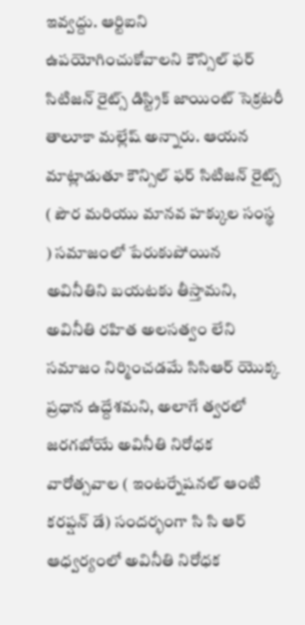ఇవ్వద్దు. ఆర్టిఐని ఉపయోగించుకోవాలని కౌన్సిల్ ఫర్ సిటిజన్ రైట్స్ డిస్ట్రిక్ జాయింట్ సెక్రటరీ తాలూకా మల్లేష్ అన్నారు. ఆయన మాట్లాడుతూ కౌన్సిల్ ఫర్ సిటిజన్ రైట్స్ ( పౌర మరియు మానవ హక్కుల సంస్థ ) సమాజంలో పేరుకుపోయిన అవినీతిని బయటకు తీస్తామని, అవినీతి రహిత అలసత్వం లేని సమాజం నిర్మించడమే సిసిఆర్ యొక్క ప్రధాన ఉద్దేశమని, అలాగే త్వరలో జరగబోయే అవినీతి నిరోధక వారోత్సవాల ( ఇంటర్నేషనల్ ఆంటి కరప్షన్ డే) సందర్భంగా సి సి ఆర్ ఆధ్వర్యంలో అవినీతి నిరోధక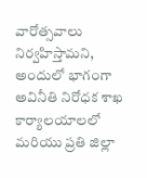వారోత్సవాలు నిర్వహిస్తామని, అందులో భాగంగా అవినీతి నిరోధక శాఖ కార్యాలయాలలో మరియు ప్రతి జిల్లా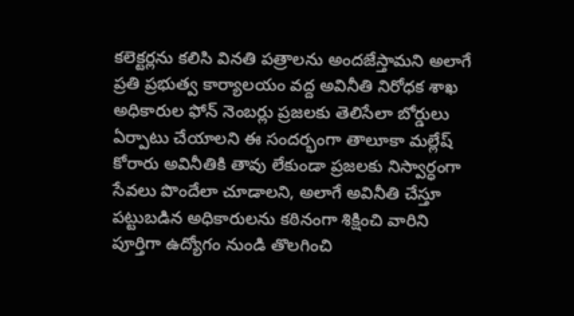కలెక్టర్లను కలిసి వినతి పత్రాలను అందజేస్తామని అలాగే ప్రతి ప్రభుత్వ కార్యాలయం వద్ద అవినీతి నిరోధక శాఖ అధికారుల ఫోన్ నెంబర్లు ప్రజలకు తెలిసేలా బోర్డులు ఏర్పాటు చేయాలని ఈ సందర్భంగా తాలూకా మల్లేష్ కోరారు అవినీతికి తావు లేకుండా ప్రజలకు నిస్వార్ధంగా సేవలు పొందేలా చూడాలని, అలాగే అవినీతి చేస్తూ పట్టుబడిన అధికారులను కఠినంగా శిక్షించి వారిని పూర్తిగా ఉద్యోగం నుండి తొలగించి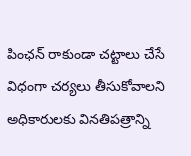పింఛన్ రాకుండా చట్టాలు చేసే విధంగా చర్యలు తీసుకోవాలని అధికారులకు వినతిపత్రాన్ని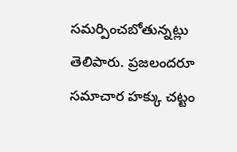సమర్పించబోతున్నట్లు తెలిపారు. ప్రజలందరూ సమాచార హక్కు చట్టం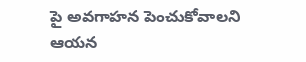పై అవగాహన పెంచుకోవాలని ఆయన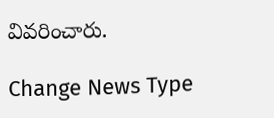వివరించారు.

Change News Type